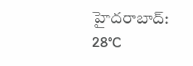హైదరాబాద్: 28°C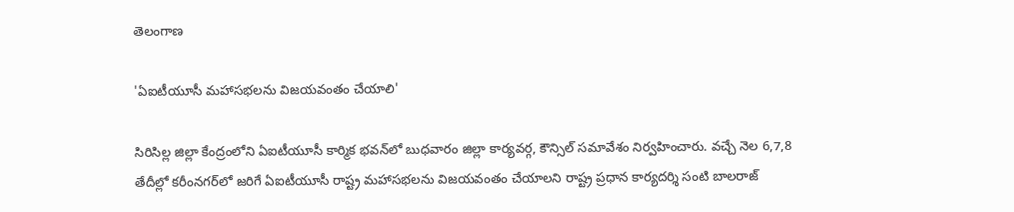తెలంగాణ

'ఏఐటీయూసీ మహాసభలను విజయవంతం చేయాలి'

సిరిసిల్ల జిల్లా కేంద్రంలోని ఏఐటీయూసీ కార్మిక భవన్‌లో బుధవారం జిల్లా కార్యవర్గ, కౌన్సిల్ సమావేశం నిర్వహించారు. వచ్చే నెల 6,7,8 తేదీల్లో కరీంనగర్‌లో జరిగే ఏఐటీయూసీ రాష్ట్ర మహాసభలను విజయవంతం చేయాలని రాష్ట్ర ప్రధాన కార్యదర్శి సంటి బాలరాజ్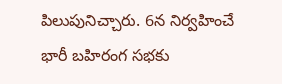పిలుపునిచ్చారు. 6న నిర్వహించే భారీ బహిరంగ సభకు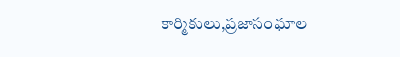కార్మికులు,ప్రజాసంఘాల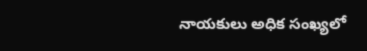నాయకులు అధిక సంఖ్యలో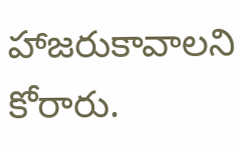హాజరుకావాలని కోరారు.